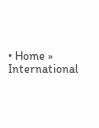• Home » International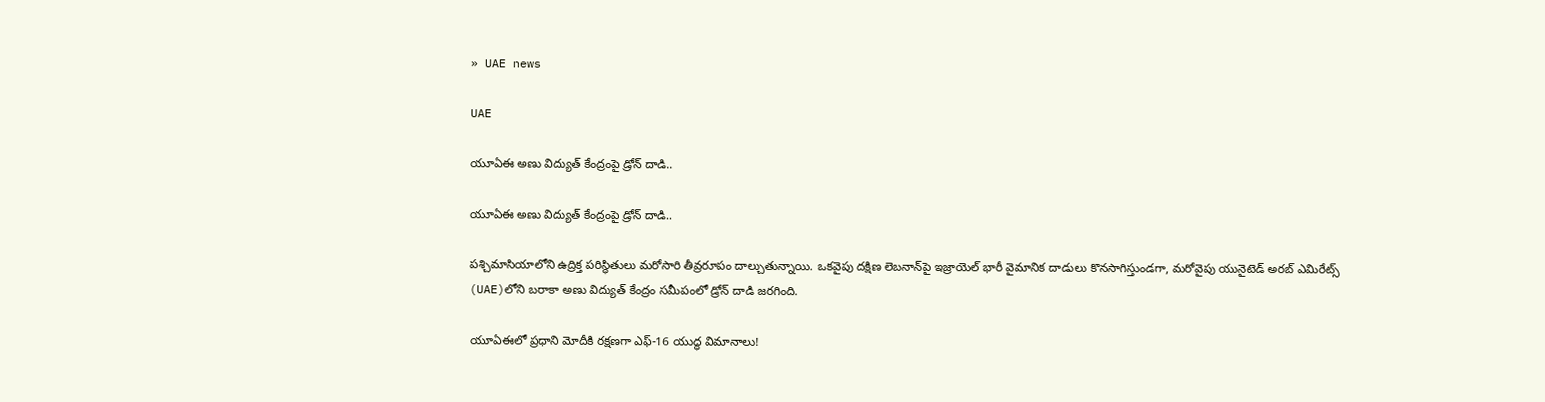» UAE news

UAE

యూఏఈ అణు విద్యుత్ కేంద్రంపై డ్రోన్ దాడి..

యూఏఈ అణు విద్యుత్ కేంద్రంపై డ్రోన్ దాడి..

పశ్చిమాసియాలోని ఉద్రిక్త పరిస్థితులు మరోసారి తీవ్రరూపం దాల్చుతున్నాయి. ఒకవైపు దక్షిణ లెబనాన్‌పై ఇజ్రాయెల్ భారీ వైమానిక దాడులు కొనసాగిస్తుండగా, మరోవైపు యునైటెడ్ అరబ్ ఎమిరేట్స్ (UAE)లోని బరాకా అణు విద్యుత్ కేంద్రం సమీపంలో డ్రోన్ దాడి జరగింది.

యూఏఈలో ప్రధాని మోదీకి రక్షణగా ఎఫ్-16 యుద్ధ విమానాలు!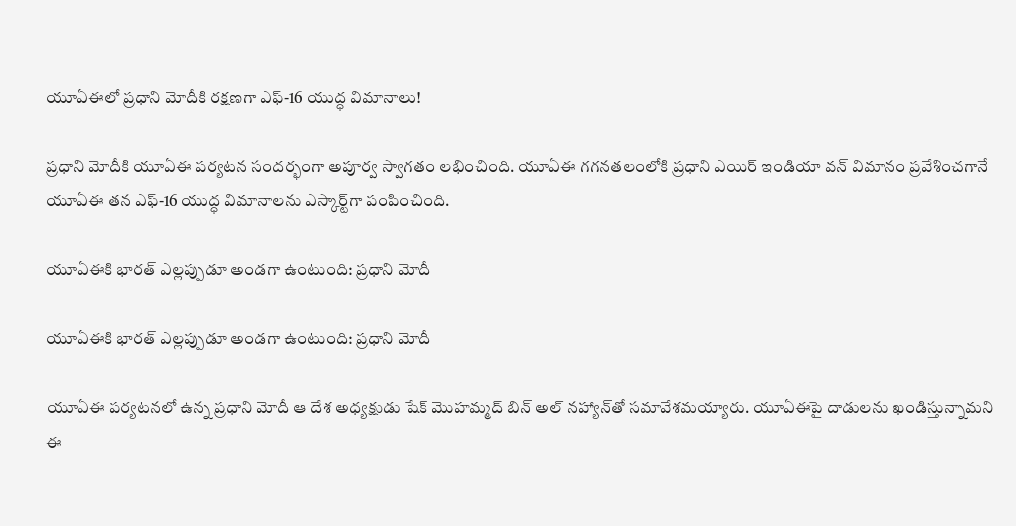యూఏఈలో ప్రధాని మోదీకి రక్షణగా ఎఫ్-16 యుద్ధ విమానాలు!

ప్రధాని మోదీకి యూఏఈ పర్యటన సందర్భంగా అపూర్వ స్వాగతం లభించింది. యూఏఈ గగనతలంలోకి ప్రధాని ఎయిర్ ఇండియా వన్ విమానం ప్రవేశించగానే యూఏఈ తన ఎఫ్-16 యుద్ధ విమానాలను ఎస్కార్ట్‌గా పంపించింది.

యూఏఈకి భారత్ ఎల్లప్పుడూ అండగా ఉంటుంది: ప్రధాని మోదీ

యూఏఈకి భారత్ ఎల్లప్పుడూ అండగా ఉంటుంది: ప్రధాని మోదీ

యూఏఈ పర్యటనలో ఉన్న ప్రధాని మోదీ ఆ దేశ అధ్యక్షుడు షేక్ మొహమ్మద్ బిన్ అల్ నహ్యాన్‌తో సమావేశమయ్యారు. యూఏఈపై దాడులను ఖండిస్తున్నామని ఈ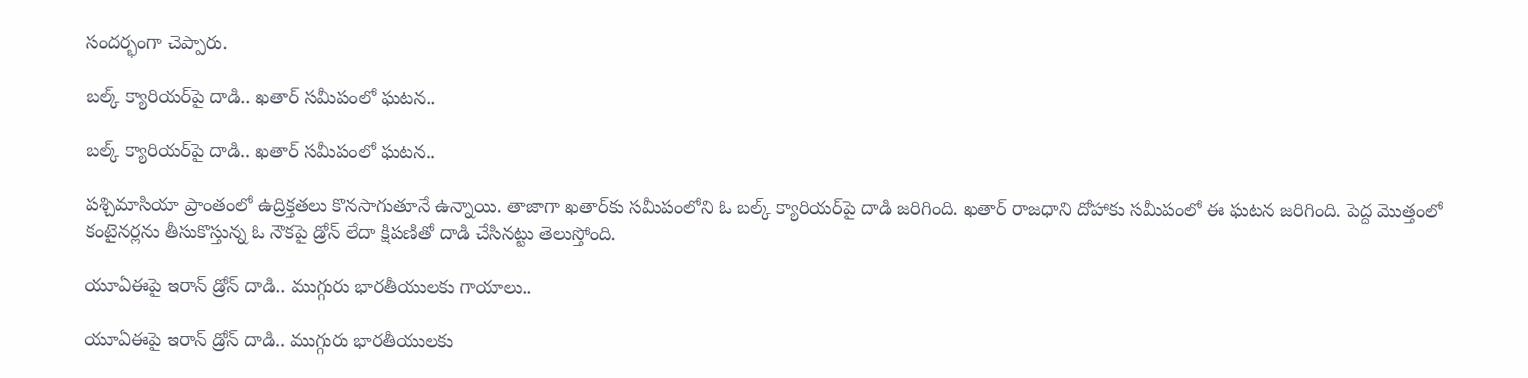సందర్భంగా చెప్పారు.

బల్క్ క్యారియర్‌పై దాడి.. ఖతార్ సమీపంలో ఘటన..

బల్క్ క్యారియర్‌పై దాడి.. ఖతార్ సమీపంలో ఘటన..

పశ్చిమాసియా ప్రాంతంలో ఉద్రిక్తతలు కొనసాగుతూనే ఉన్నాయి. తాజాగా ఖతార్‌కు సమీపంలోని ఓ బల్క్ క్యారియర్‌పై దాడి జరిగింది. ఖతార్ రాజధాని దోహాకు సమీపంలో ఈ ఘటన జరిగింది. పెద్ద మొత్తంలో కంటైనర్లను తీసుకొస్తున్న ఓ నౌకపై డ్రోన్ లేదా క్షిపణితో దాడి చేసినట్టు తెలుస్తోంది.

యూఏఈపై ఇరాన్ డ్రోన్ దాడి.. ముగ్గురు భారతీయులకు గాయాలు..

యూఏఈపై ఇరాన్ డ్రోన్ దాడి.. ముగ్గురు భారతీయులకు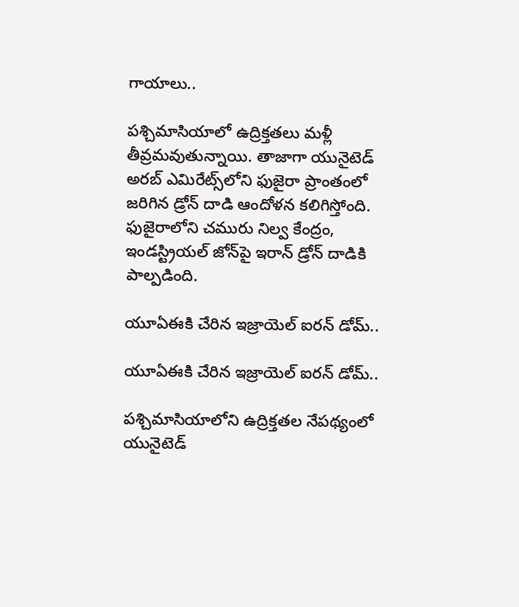గాయాలు..

పశ్చిమాసియాలో ఉద్రిక్తతలు మళ్లీ తీవ్రమవుతున్నాయి. తాజాగా యునైటెడ్ అరబ్ ఎమిరేట్స్‌లోని ఫుజైరా ప్రాంతంలో జరిగిన డ్రోన్ దాడి ఆందోళన కలిగిస్తోంది. ఫుజైరాలోని చమురు నిల్వ కేంద్రం, ఇండస్ట్రియల్ జోన్‌పై ఇరాన్ డ్రోన్ దాడికి పాల్పడింది.

యూఏఈకి చేరిన ఇజ్రాయెల్ ఐరన్ డోమ్..

యూఏఈకి చేరిన ఇజ్రాయెల్ ఐరన్ డోమ్..

పశ్చిమాసియాలోని ఉద్రిక్తతల నేపథ్యంలో యునైటెడ్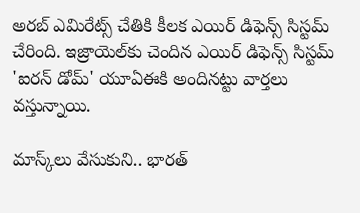అరబ్ ఎమిరేట్స్‌ చేతికి కీలక ఎయిర్ డిఫెన్స్ సిస్టమ్‌ చేరింది. ఇజ్రాయెల్‌కు చెందిన ఎయిర్ డిఫెన్స్ సిస్టమ్‌ 'ఐరన్ డోమ్' యూఏఈకి అందినట్టు వార్తలు వస్తున్నాయి.

మాస్క్‌లు వేసుకుని.. భారత్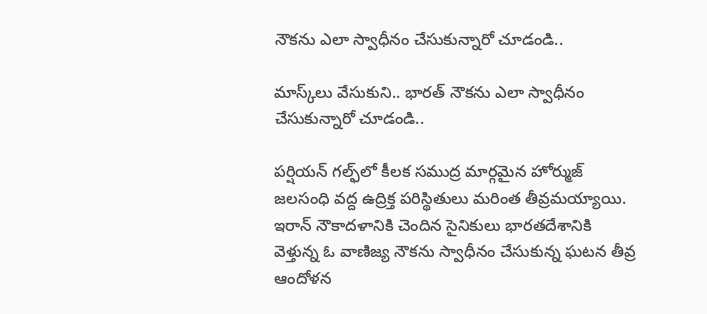నౌకను ఎలా స్వాధీనం చేసుకున్నారో చూడండి..

మాస్క్‌లు వేసుకుని.. భారత్ నౌకను ఎలా స్వాధీనం చేసుకున్నారో చూడండి..

పర్షియన్ గల్ఫ్‌లో కీలక సముద్ర మార్గమైన హోర్ముజ్ జలసంధి వద్ద ఉద్రిక్త పరిస్థితులు మరింత తీవ్రమయ్యాయి. ఇరాన్ నౌకాదళానికి చెందిన సైనికులు భారతదేశానికి వెళ్తున్న ఓ వాణిజ్య నౌకను స్వాధీనం చేసుకున్న ఘటన తీవ్ర ఆందోళన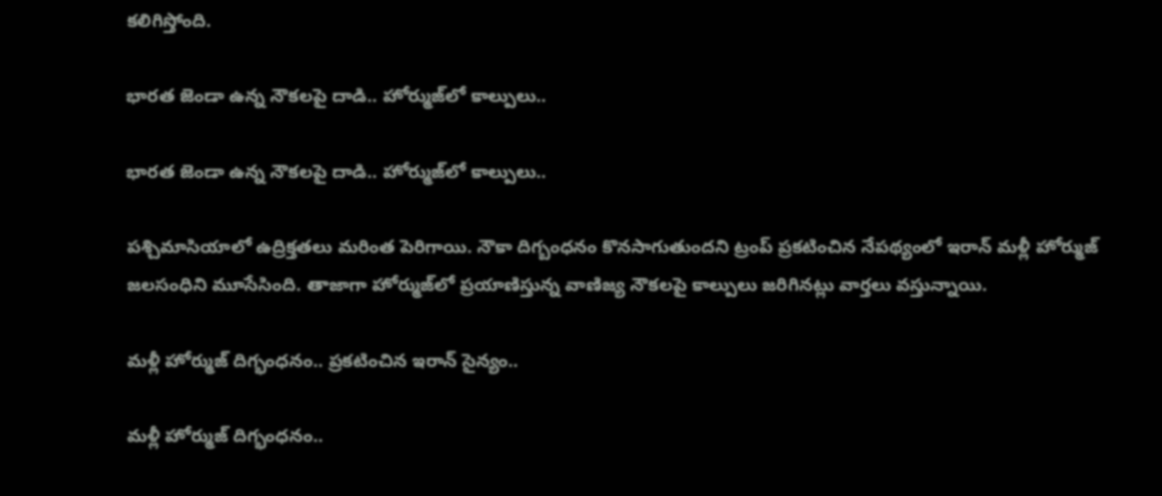కలిగిస్తోంది.

భారత జెండా ఉన్న నౌకలపై దాడి.. హోర్ముజ్‌లో కాల్పులు..

భారత జెండా ఉన్న నౌకలపై దాడి.. హోర్ముజ్‌లో కాల్పులు..

పశ్చిమాసియాలో ఉద్రిక్తతలు మరింత పెరిగాయి. నౌకా దిగ్బంధనం కొనసాగుతుందని ట్రంప్ ప్రకటించిన నేపథ్యంలో ఇరాన్ మళ్లీ హోర్ముజ్ జలసంధిని మూసేసింది. తాజాగా హోర్ముజ్‌లో ప్రయాణిస్తున్న వాణిజ్య నౌకలపై కాల్పులు జరిగినట్లు వార్తలు వస్తున్నాయి.

మళ్లీ హోర్ముజ్ దిగ్భంధనం.. ప్రకటించిన ఇరాన్ సైన్యం..

మళ్లీ హోర్ముజ్ దిగ్భంధనం..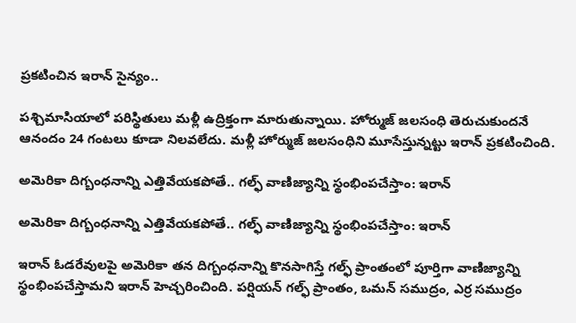ప్రకటించిన ఇరాన్ సైన్యం..

పశ్చిమాసియాలో పరిస్థితులు మళ్లీ ఉద్రిక్తంగా మారుతున్నాయి. హోర్ముజ్ జలసంధి తెరుచుకుందనే ఆనందం 24 గంటలు కూడా నిలవలేదు. మళ్లీ హోర్ముజ్ జలసంధిని మూసేస్తున్నట్టు ఇరాన్ ప్రకటించింది.

అమెరికా దిగ్బంధనాన్ని ఎత్తివేయకపోతే.. గల్ఫ్ వాణిజ్యాన్ని స్థంభింపచేస్తాం: ఇరాన్

అమెరికా దిగ్బంధనాన్ని ఎత్తివేయకపోతే.. గల్ఫ్ వాణిజ్యాన్ని స్థంభింపచేస్తాం: ఇరాన్

ఇరాన్ ఓడరేవులపై అమెరికా తన దిగ్బంధనాన్ని కొనసాగిస్తే గల్ఫ్ ప్రాంతంలో పూర్తిగా వాణిజ్యాన్ని స్థంభింపచేస్తామని ఇరాన్ హెచ్చరించింది. పర్షియన్ గల్ఫ్ ప్రాంతం, ఒమన్ సముద్రం, ఎర్ర సముద్రం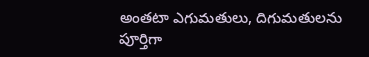అంతటా ఎగుమతులు, దిగుమతులను పూర్తిగా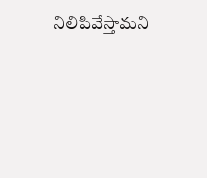నిలిపివేస్తామని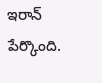ఇరాన్ పేర్కొంది.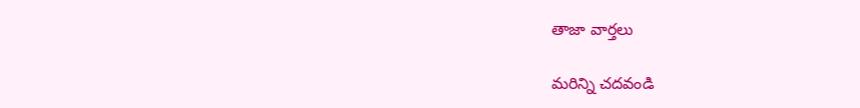తాజా వార్తలు

మరిన్ని చదవండి